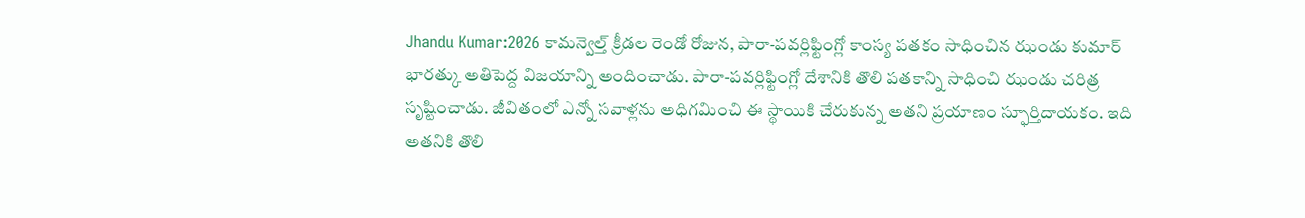Jhandu Kumar:2026 కామన్వెల్త్ క్రీడల రెండో రోజున, పారా-పవర్లిఫ్టింగ్లో కాంస్య పతకం సాధించిన ఝండు కుమార్ భారత్కు అతిపెద్ద విజయాన్ని అందించాడు. పారా-పవర్లిఫ్టింగ్లో దేశానికి తొలి పతకాన్ని సాధించి ఝండు చరిత్ర సృష్టించాడు. జీవితంలో ఎన్నో సవాళ్లను అధిగమించి ఈ స్థాయికి చేరుకున్న అతని ప్రయాణం స్ఫూర్తిదాయకం. ఇది అతనికి తొలి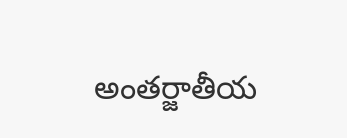అంతర్జాతీయ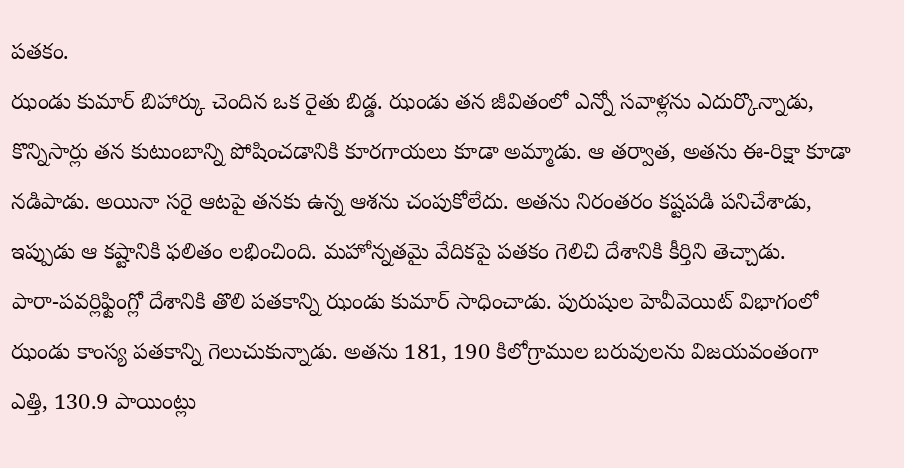పతకం.
ఝండు కుమార్ బిహార్కు చెందిన ఒక రైతు బిడ్డ. ఝండు తన జీవితంలో ఎన్నో సవాళ్లను ఎదుర్కొన్నాడు, కొన్నిసార్లు తన కుటుంబాన్ని పోషించడానికి కూరగాయలు కూడా అమ్మాడు. ఆ తర్వాత, అతను ఈ-రిక్షా కూడా నడిపాడు. అయినా సరై ఆటపై తనకు ఉన్న ఆశను చంపుకోలేదు. అతను నిరంతరం కష్టపడి పనిచేశాడు, ఇప్పుడు ఆ కష్టానికి ఫలితం లభించింది. మహోన్నతమై వేదికపై పతకం గెలిచి దేశానికి కీర్తిని తెచ్చాడు.
పారా-పవర్లిఫ్టింగ్లో దేశానికి తొలి పతకాన్ని ఝండు కుమార్ సాధించాడు. పురుషుల హెవీవెయిట్ విభాగంలో ఝండు కాంస్య పతకాన్ని గెలుచుకున్నాడు. అతను 181, 190 కిలోగ్రాముల బరువులను విజయవంతంగా ఎత్తి, 130.9 పాయింట్లు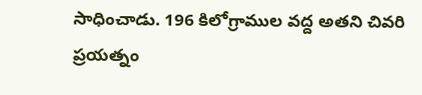సాధించాడు. 196 కిలోగ్రాముల వద్ద అతని చివరి ప్రయత్నం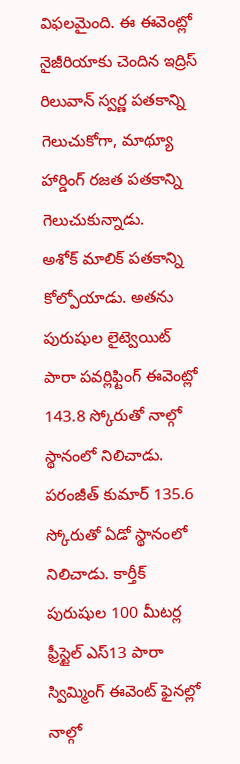విఫలమైంది. ఈ ఈవెంట్లో నైజీరియాకు చెందిన ఇద్రిస్ రిలువాన్ స్వర్ణ పతకాన్ని గెలుచుకోగా, మాథ్యూ హార్డింగ్ రజత పతకాన్ని గెలుచుకున్నాడు.
అశోక్ మాలిక్ పతకాన్ని కోల్పోయాడు. అతను పురుషుల లైట్వెయిట్ పారా పవర్లిఫ్టింగ్ ఈవెంట్లో 143.8 స్కోరుతో నాల్గో స్థానంలో నిలిచాడు. పరంజీత్ కుమార్ 135.6 స్కోరుతో ఏడో స్థానంలో నిలిచాడు. కార్తీక్ పురుషుల 100 మీటర్ల ఫ్రీస్టైల్ ఎస్13 పారా స్విమ్మింగ్ ఈవెంట్ ఫైనల్లో నాల్గో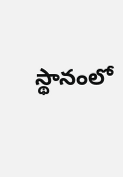స్థానంలో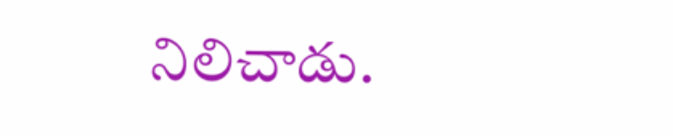నిలిచాడు.